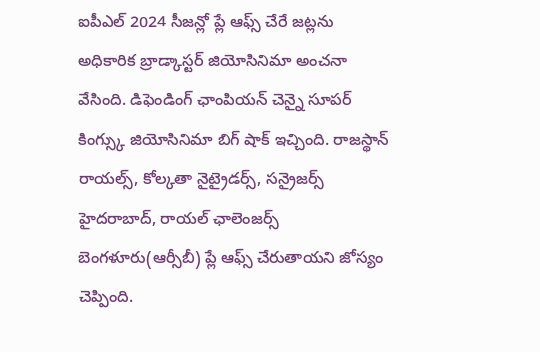ఐపీఎల్ 2024 సీజన్లో ప్లే ఆఫ్స్ చేరే జట్లను అధికారిక బ్రాడ్కాస్టర్ జియోసినిమా అంచనా వేసింది. డిఫెండింగ్ ఛాంపియన్ చెన్నై సూపర్ కింగ్స్కు జియోసినిమా బిగ్ షాక్ ఇచ్చింది. రాజస్థాన్ రాయల్స్, కోల్కతా నైట్రైడర్స్, సన్రైజర్స్ హైదరాబాద్, రాయల్ ఛాలెంజర్స్ బెంగళూరు(ఆర్సీబీ) ప్లే ఆఫ్స్ చేరుతాయని జోస్యం చెప్పింది.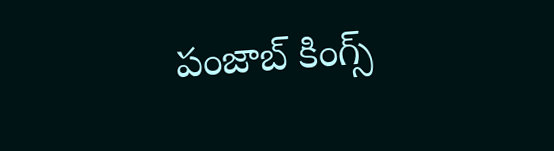పంజాబ్ కింగ్స్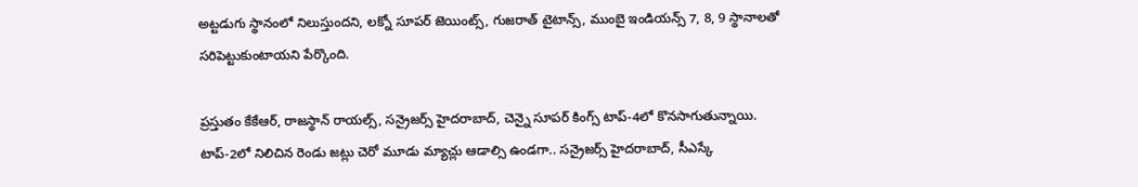అట్టడుగు స్థానంలో నిలుస్తుందని, లక్నో సూపర్ జెయింట్స్, గుజరాత్ టైటాన్స్, ముంబై ఇండియన్స్ 7, 8, 9 స్థానాలతో సరిపెట్టుకుంటాయని పేర్కొంది.

ప్రస్తుతం కేకేఆర్, రాజస్థాన్ రాయల్స్, సన్రైజర్స్ హైదరాబాద్, చెన్నై సూపర్ కింగ్స్ టాప్-4లో కొనసాగుతున్నాయి. టాప్-2లో నిలిచిన రెండు జట్లు చెరో మూడు మ్యాచ్లు ఆడాల్సి ఉండగా.. సన్రైజర్స్ హైదరాబాద్, సీఎస్కే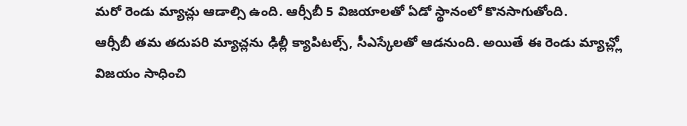మరో రెండు మ్యాచ్లు ఆడాల్సి ఉంది. ఆర్సీబీ 5 విజయాలతో ఏడో స్థానంలో కొనసాగుతోంది.
ఆర్సీబీ తమ తదుపరి మ్యాచ్లను ఢిల్లీ క్యాపిటల్స్, సీఎస్కేలతో ఆడనుంది. అయితే ఈ రెండు మ్యాచ్ల్లో విజయం సాధించి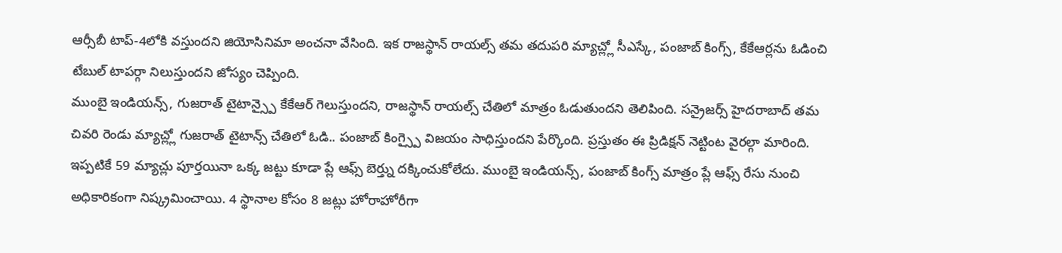ఆర్సీబీ టాప్-4లోకి వస్తుందని జియోసినిమా అంచనా వేసింది. ఇక రాజస్థాన్ రాయల్స్ తమ తదుపరి మ్యాచ్ల్లో సీఎస్కే, పంజాబ్ కింగ్స్, కేకేఆర్లను ఓడించి టేబుల్ టాపర్గా నిలుస్తుందని జోస్యం చెప్పింది.
ముంబై ఇండియన్స్, గుజరాత్ టైటాన్స్పై కేకేఆర్ గెలుస్తుందని, రాజస్థాన్ రాయల్స్ చేతిలో మాత్రం ఓడుతుందని తెలిపింది. సన్రైజర్స్ హైదరాబాద్ తమ చివరి రెండు మ్యాచ్ల్లో గుజరాత్ టైటాన్స్ చేతిలో ఓడి.. పంజాబ్ కింగ్స్పై విజయం సాధిస్తుందని పేర్కొంది. ప్రస్తుతం ఈ ప్రిడిక్షన్ నెట్టింట వైరల్గా మారింది.
ఇప్పటికే 59 మ్యాచ్లు పూర్తయినా ఒక్క జట్టు కూడా ప్లే ఆఫ్స్ బెర్త్ను దక్కించుకోలేదు. ముంబై ఇండియన్స్, పంజాబ్ కింగ్స్ మాత్రం ప్లే ఆఫ్స్ రేసు నుంచి అధికారికంగా నిష్క్రమించాయి. 4 స్థానాల కోసం 8 జట్లు హోరాహోరీగా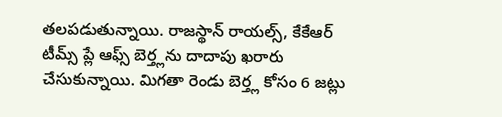తలపడుతున్నాయి. రాజస్థాన్ రాయల్స్, కేకేఆర్ టీమ్స్ ప్లే ఆఫ్స్ బెర్త్లను దాదాపు ఖరారు చేసుకున్నాయి. మిగతా రెండు బెర్త్ల కోసం 6 జట్లు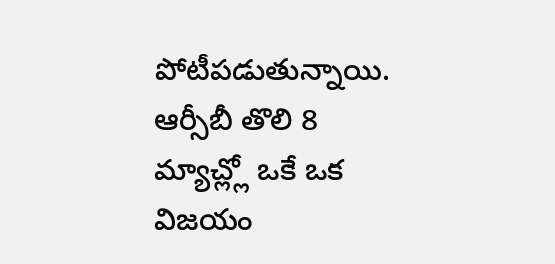పోటీపడుతున్నాయి. ఆర్సీబీ తొలి 8 మ్యాచ్ల్లో ఒకే ఒక విజయం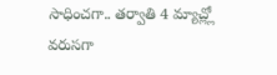సాధించగా.. తర్వాతి 4 మ్యాచ్ల్లో వరుసగా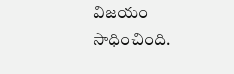విజయం సాధించింది.